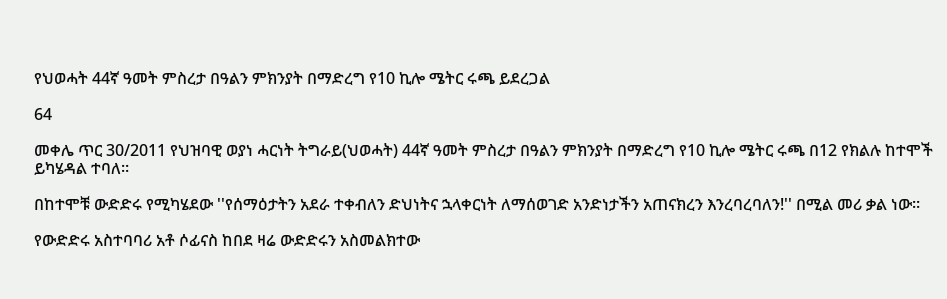የህወሓት 44ኛ ዓመት ምስረታ በዓልን ምክንያት በማድረግ የ10 ኪሎ ሜትር ሩጫ ይደረጋል

64

መቀሌ ጥር 30/2011 የህዝባዊ ወያነ ሓርነት ትግራይ(ህወሓት) 44ኛ ዓመት ምስረታ በዓልን ምክንያት በማድረግ የ10 ኪሎ ሜትር ሩጫ በ12 የክልሉ ከተሞች ይካሄዳል ተባለ።

በከተሞቹ ውድድሩ የሚካሄደው ''የሰማዕታትን አደራ ተቀብለን ድህነትና ኋላቀርነት ለማሰወገድ አንድነታችን አጠናክረን እንረባረባለን!'' በሚል መሪ ቃል ነው።

የውድድሩ አስተባባሪ አቶ ሶፊናስ ከበደ ዛሬ ውድድሩን አስመልክተው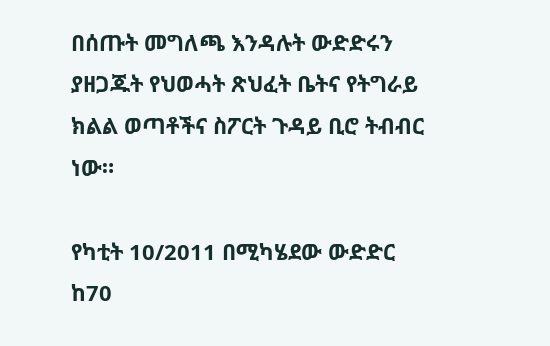በሰጡት መግለጫ እንዳሉት ውድድሩን ያዘጋጁት የህወሓት ጽህፈት ቤትና የትግራይ ክልል ወጣቶችና ስፖርት ጉዳይ ቢሮ ትብብር ነው።

የካቲት 10/2011 በሚካሄደው ውድድር ከ70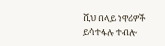ሺህ በላይ ነዋሪዎች ይሳተፋሉ ተብሎ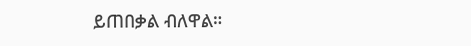ይጠበቃል ብለዋል።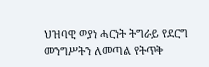ህዝባዊ ወያነ ሓርነት ትግራይ የደርግ መንግሥትን ለመጣል የትጥቅ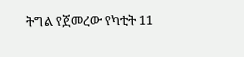ትግል የጀመረው የካቲት 11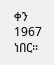ቀን 1967 ነበር።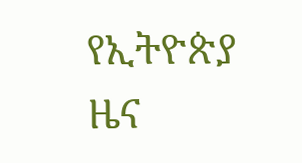የኢትዮጵያ ዜና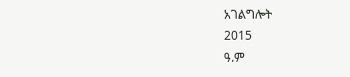አገልግሎት
2015
ዓ.ም